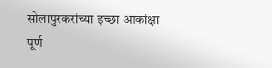सोलापुरकरांच्या इच्छा आकांक्षा पूर्ण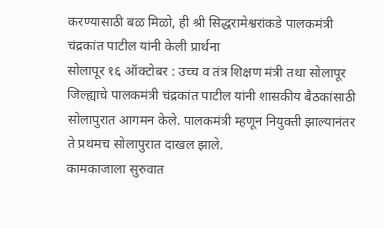करण्यासाठी बळ मिळो, ही श्री सिद्धरामेश्वरांकडे पालकमंत्री चंद्रकांत पाटील यांनी केली प्रार्थना
सोलापूर १६ ऑक्टोबर : उच्च व तंत्र शिक्षण मंत्री तथा सोलापूर जिल्ह्याचे पालकमंत्री चंद्रकांत पाटील यांनी शासकीय बैठकांसाठी सोलापुरात आगमन केले. पालकमंत्री म्हणून नियुक्ती झाल्यानंतर ते प्रथमच सोलापुरात दाखल झाले.
कामकाजाला सुरुवात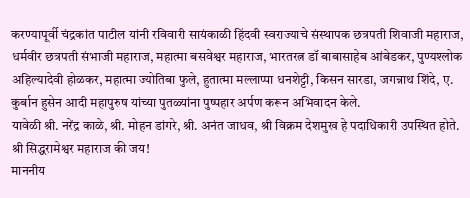करण्यापूर्वी चंद्रकांत पाटील यांनी रविवारी सायंकाळी हिंदवी स्वराज्याचे संस्थापक छत्रपती शिवाजी महाराज, धर्मवीर छत्रपती संभाजी महाराज, महात्मा बसवेश्वर महाराज, भारतरत्न डॉ बाबासाहेब आंबेडकर, पुण्यश्लोक अहिल्यादेवी होळकर, महात्मा ज्योतिबा फुले, हुतात्मा मल्लाप्पा धनशेट्टी, किसन सारडा, जगन्नाथ शिंदे, ए. कुर्बान हुसेन आदी महापुरुष यांच्या पुतळ्यांना पुष्पहार अर्पण करून अभिवादन केले.
यावेळी श्री. नरेंद्र काळे, श्री. मोहन डांगरे, श्री. अनंत जाधव, श्री विक्रम देशमुख हे पदाधिकारी उपस्थित होते.
श्री सिद्धरामेश्वर महाराज की जय!
माननीय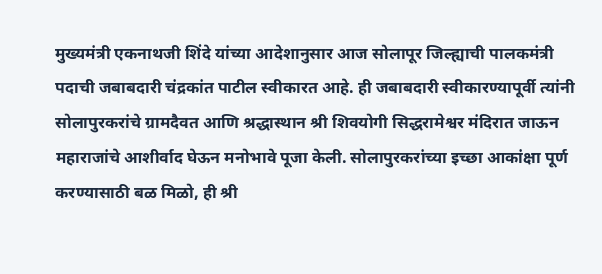मुख्यमंत्री एकनाथजी शिंदे यांच्या आदेशानुसार आज सोलापूर जिल्ह्याची पालकमंत्री पदाची जबाबदारी चंद्रकांत पाटील स्वीकारत आहे. ही जबाबदारी स्वीकारण्यापूर्वी त्यांनी सोलापुरकरांचे ग्रामदैवत आणि श्रद्धास्थान श्री शिवयोगी सिद्धरामेश्वर मंदिरात जाऊन महाराजांचे आशीर्वाद घेऊन मनोभावे पूजा केली. सोलापुरकरांच्या इच्छा आकांक्षा पूर्ण करण्यासाठी बळ मिळो, ही श्री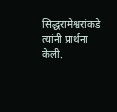सिद्धरामेश्वरांकडे त्यांनी प्रार्थना केली.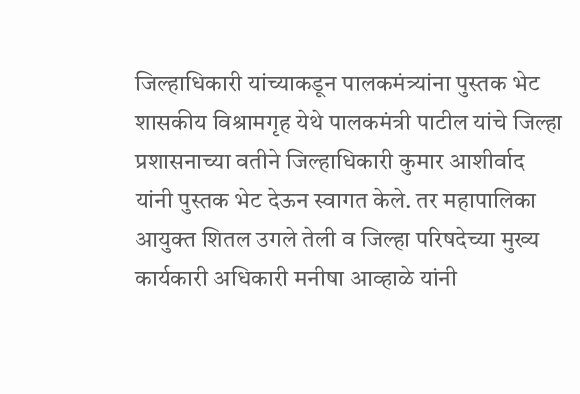जिल्हाधिकारी यांच्याकडून पालकमंत्र्यांना पुस्तक भेट
शासकीय विश्रामगृह येथे पालकमंत्री पाटील यांचे जिल्हा प्रशासनाच्या वतीने जिल्हाधिकारी कुमार आशीर्वाद यांनी पुस्तक भेट देऊन स्वागत केले. तर महापालिका आयुक्त शितल उगले तेली व जिल्हा परिषदेच्या मुख्य कार्यकारी अधिकारी मनीषा आव्हाळे यांनी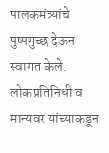पालकमंत्र्यांचे पुष्पगुच्छ देऊन स्वागत केले.
लोकप्रतिनिधी व मान्यवर यांच्याकडून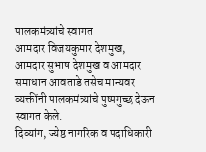पालकमंत्र्यांचे स्वागत
आमदार विजयकुमार देशमुख, आमदार सुभाष देशमुख व आमदार समाधान आवताडे तसेच मान्यवर व्यक्तींनी पालकमंत्र्यांचे पुष्पगुच्छ देऊन स्वागत केले.
दिव्यांग, ज्येष्ठ नागरिक व पदाधिकारी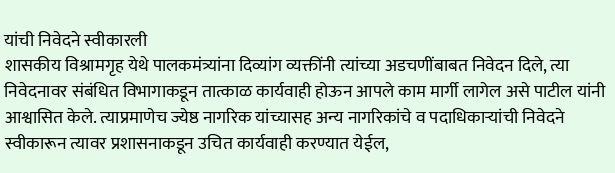यांची निवेदने स्वीकारली
शासकीय विश्रामगृह येथे पालकमंत्र्यांना दिव्यांग व्यक्तींनी त्यांच्या अडचणींबाबत निवेदन दिले, त्या निवेदनावर संबंधित विभागाकडून तात्काळ कार्यवाही होऊन आपले काम मार्गी लागेल असे पाटील यांनी आश्वासित केले. त्याप्रमाणेच ज्येष्ठ नागरिक यांच्यासह अन्य नागरिकांचे व पदाधिकाऱ्यांची निवेदने स्वीकारून त्यावर प्रशासनाकडून उचित कार्यवाही करण्यात येईल,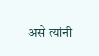असे त्यांनी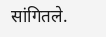सांगितले.